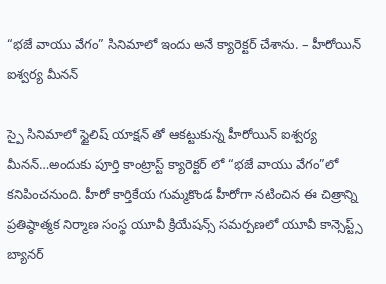“భజే వాయు వేగం” సినిమాలో ఇందు అనే క్యారెక్టర్ చేశాను. – హీరోయిన్ ఐశ్వర్య మీనన్

స్పై సినిమాలో స్టైలిష్ యాక్షన్ తో ఆకట్టుకున్న హీరోయిన్ ఐశ్వర్య మీనన్…అందుకు పూర్తి కాంట్రాస్ట్ క్యారెక్టర్ లో “భజే వాయు వేగం”లో కనిపించనుంది. హీరో కార్తికేయ గుమ్మకొండ హీరోగా నటించిన ఈ చిత్రాన్ని ప్రతిష్ఠాత్మక నిర్మాణ సంస్థ యూవీ క్రియేషన్స్ సమర్పణలో యూవీ కాన్సెప్ట్స్ బ్యానర్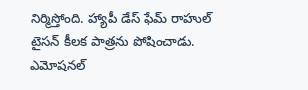నిర్మిస్తోంది. హ్యాపీ డేస్ ఫేమ్ రాహుల్ టైసన్ కీలక పాత్రను పోషించాడు. ఎమోషనల్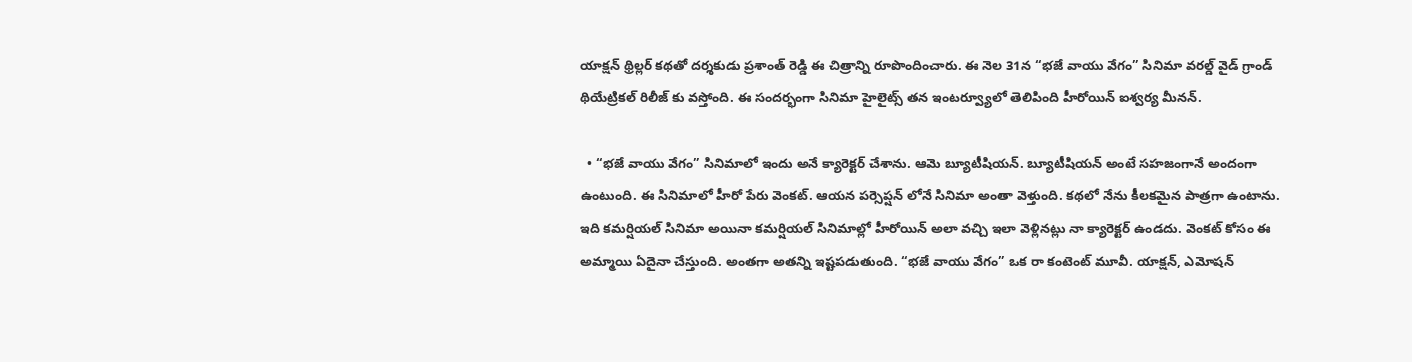యాక్షన్ థ్రిల్లర్ కథతో దర్శకుడు ప్రశాంత్ రెడ్డి ఈ చిత్రాన్ని రూపొందించారు. ఈ నెల 31న “భజే వాయు వేగం” సినిమా వరల్డ్ వైడ్ గ్రాండ్ థియేట్రికల్ రిలీజ్ కు వస్తోంది. ఈ సందర్భంగా సినిమా హైలైట్స్ తన ఇంటర్వ్యూలో తెలిపింది హీరోయిన్ ఐశ్వర్య మీనన్.

  • “భజే వాయు వేగం” సినిమాలో ఇందు అనే క్యారెక్టర్ చేశాను. ఆమె బ్యూటీషియన్. బ్యూటీషియన్ అంటే సహజంగానే అందంగా ఉంటుంది. ఈ సినిమాలో హీరో పేరు వెంకట్. ఆయన పర్సెప్షన్ లోనే సినిమా అంతా వెళ్తుంది. కథలో నేను కీలకమైన పాత్రగా ఉంటాను. ఇది కమర్షియల్ సినిమా అయినా కమర్షియల్ సినిమాల్లో హీరోయిన్ అలా వచ్చి ఇలా వెళ్లినట్లు నా క్యారెక్టర్ ఉండదు. వెంకట్ కోసం ఈ అమ్మాయి ఏదైనా చేస్తుంది. అంతగా అతన్ని ఇష్టపడుతుంది. “భజే వాయు వేగం” ఒక రా కంటెంట్ మూవీ. యాక్షన్, ఎమోషన్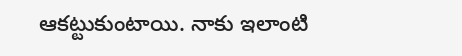ఆకట్టుకుంటాయి. నాకు ఇలాంటి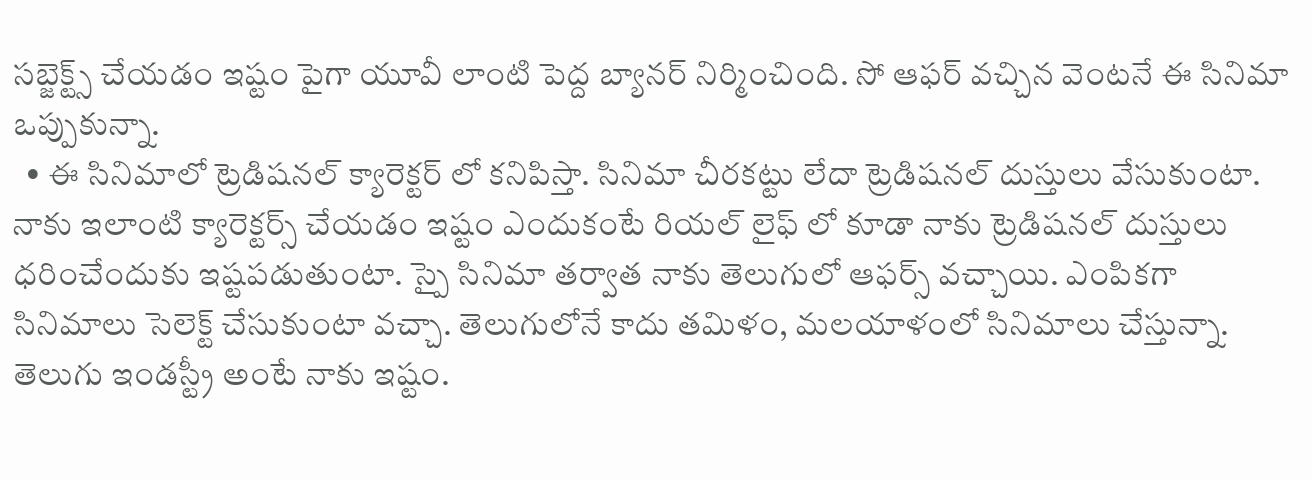సబ్జెక్ట్స్ చేయడం ఇష్టం పైగా యూవీ లాంటి పెద్ద బ్యానర్ నిర్మించింది. సో ఆఫర్ వచ్చిన వెంటనే ఈ సినిమా ఒప్పుకున్నా.
  • ఈ సినిమాలో ట్రెడిషనల్ క్యారెక్టర్ లో కనిపిస్తా. సినిమా చీరకట్టు లేదా ట్రెడిషనల్ దుస్తులు వేసుకుంటా. నాకు ఇలాంటి క్యారెక్టర్స్ చేయడం ఇష్టం ఎందుకంటే రియల్ లైఫ్ లో కూడా నాకు ట్రెడిషనల్ దుస్తులు ధరించేందుకు ఇష్టపడుతుంటా. స్పై సినిమా తర్వాత నాకు తెలుగులో ఆఫర్స్ వచ్చాయి. ఎంపికగా సినిమాలు సెలెక్ట్ చేసుకుంటా వచ్చా. తెలుగులోనే కాదు తమిళం, మలయాళంలో సినిమాలు చేస్తున్నా. తెలుగు ఇండస్ట్రీ అంటే నాకు ఇష్టం.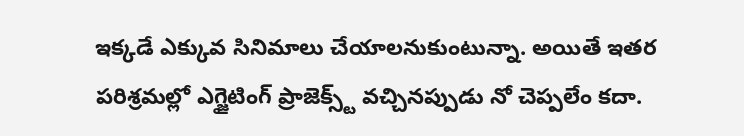ఇక్కడే ఎక్కువ సినిమాలు చేయాలనుకుంటున్నా. అయితే ఇతర పరిశ్రమల్లో ఎగ్జైటింగ్ ప్రాజెక్స్ట్ వచ్చినప్పుడు నో చెప్పలేం కదా.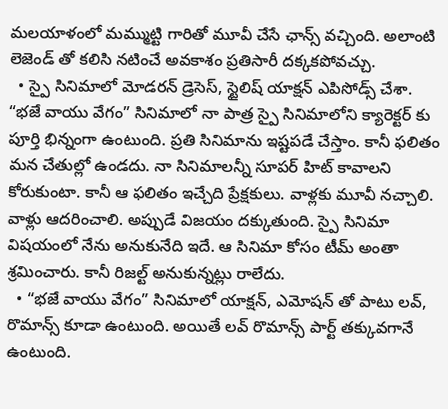మలయాళంలో మమ్ముట్టి గారితో మూవీ చేసే ఛాన్స్ వచ్చింది. అలాంటి లెజెండ్ తో కలిసి నటించే అవకాశం ప్రతిసారీ దక్కకపోవచ్చు.
  • స్పై సినిమాలో మోడరన్ డ్రెసెస్, స్టైలిష్ యాక్షన్ ఎపిసోడ్స్ చేశా. “భజే వాయు వేగం” సినిమాలో నా పాత్ర స్పై సినిమాలోని క్యారెక్టర్ కు పూర్తి భిన్నంగా ఉంటుంది. ప్రతి సినిమాను ఇష్టపడే చేస్తాం. కానీ ఫలితం మన చేతుల్లో ఉండదు. నా సినిమాలన్నీ సూపర్ హిట్ కావాలని కోరుకుంటా. కానీ ఆ ఫలితం ఇచ్చేది ప్రేక్షకులు. వాళ్లకు మూవీ నచ్చాలి. వాళ్లు ఆదరించాలి. అప్పుడే విజయం దక్కుతుంది. స్పై సినిమా విషయంలో నేను అనుకునేది ఇదే. ఆ సినిమా కోసం టీమ్ అంతా శ్రమించారు. కానీ రిజల్ట్ అనుకున్నట్లు రాలేదు.
  • “భజే వాయు వేగం” సినిమాలో యాక్షన్, ఎమోషన్ తో పాటు లవ్, రొమాన్స్ కూడా ఉంటుంది. అయితే లవ్ రొమాన్స్ పార్ట్ తక్కువగానే ఉంటుంది.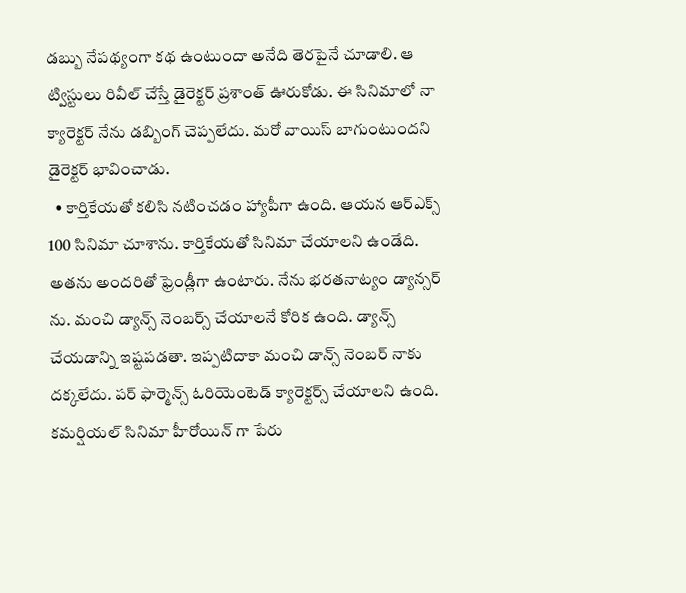డబ్బు నేపథ్యంగా కథ ఉంటుందా అనేది తెరపైనే చూడాలి. ఆ ట్విస్టులు రివీల్ చేస్తే డైరెక్టర్ ప్రశాంత్ ఊరుకోడు. ఈ సినిమాలో నా క్యారెక్టర్ నేను డబ్బింగ్ చెప్పలేదు. మరో వాయిస్ బాగుంటుందని డైరెక్టర్ భావించాడు.
  • కార్తికేయతో కలిసి నటించడం హ్యాపీగా ఉంది. ఆయన ఆర్ఎక్స్ 100 సినిమా చూశాను. కార్తికేయతో సినిమా చేయాలని ఉండేది. అతను అందరితో ఫ్రెండ్లీగా ఉంటారు. నేను భరతనాట్యం డ్యాన్సర్ ను. మంచి డ్యాన్స్ నెంబర్స్ చేయాలనే కోరిక ఉంది. డ్యాన్స్ చేయడాన్ని ఇష్టపడతా. ఇప్పటిదాకా మంచి డాన్స్ నెంబర్ నాకు దక్కలేదు. పర్ ఫార్మెన్స్ ఓరియెంటెడ్ క్యారెక్టర్స్ చేయాలని ఉంది. కమర్షియల్ సినిమా హీరోయిన్ గా పేరు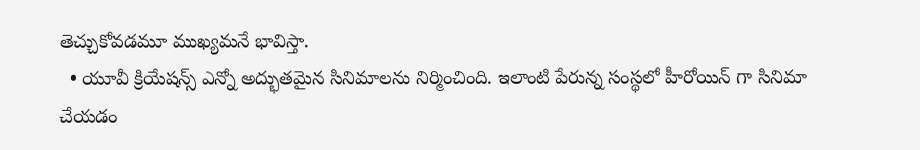తెచ్చుకోవడమూ ముఖ్యమనే భావిస్తా.
  • యూవీ క్రియేషన్స్ ఎన్నో అద్భుతమైన సినిమాలను నిర్మించింది. ఇలాంటి పేరున్న సంస్థలో హీరోయిన్ గా సినిమా చేయడం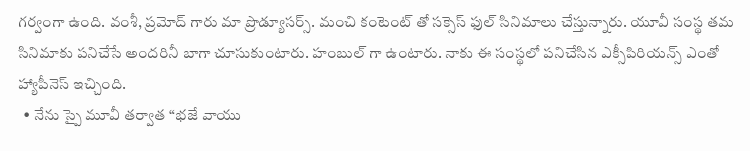గర్వంగా ఉంది. వంశీ, ప్రమోద్ గారు మా ప్రొడ్యూసర్స్. మంచి కంటెంట్ తో సక్సెస్ ఫుల్ సినిమాలు చేస్తున్నారు. యూవీ సంస్థ తమ సినిమాకు పనిచేసే అందరినీ బాగా చూసుకుంటారు. హంబుల్ గా ఉంటారు. నాకు ఈ సంస్థలో పనిచేసిన ఎక్సీపిరియన్స్ ఎంతో హ్యాపీనెస్ ఇచ్చింది.
  • నేను స్పై మూవీ తర్వాత “భజే వాయు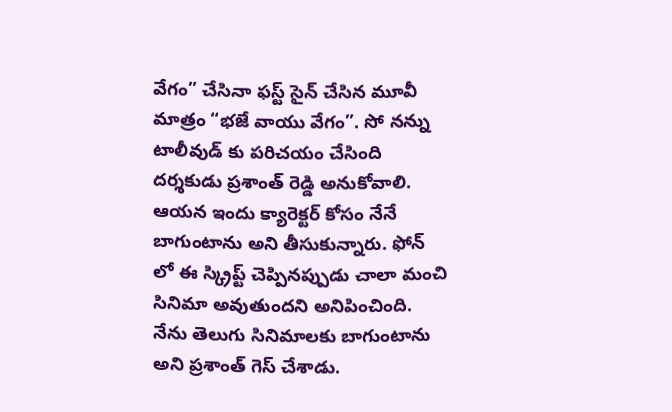వేగం” చేసినా ఫస్ట్ సైన్ చేసిన మూవీ మాత్రం “భజే వాయు వేగం”. సో నన్ను టాలీవుడ్ కు పరిచయం చేసింది దర్శకుడు ప్రశాంత్ రెడ్డి అనుకోవాలి. ఆయన ఇందు క్యారెక్టర్ కోసం నేనే బాగుంటాను అని తీసుకున్నారు. ఫోన్ లో ఈ స్క్రిప్ట్ చెప్పినప్పుడు చాలా మంచి సినిమా అవుతుందని అనిపించింది. నేను తెలుగు సినిమాలకు బాగుంటాను అని ప్రశాంత్ గెస్ చేశాడు.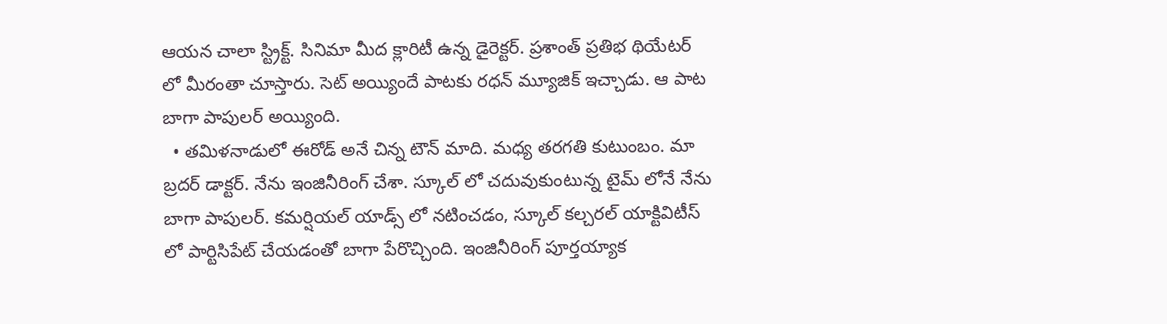ఆయన చాలా స్ట్రిక్ట్. సినిమా మీద క్లారిటీ ఉన్న డైరెక్టర్. ప్రశాంత్ ప్రతిభ థియేటర్ లో మీరంతా చూస్తారు. సెట్ అయ్యిందే పాటకు రధన్ మ్యూజిక్ ఇచ్చాడు. ఆ పాట బాగా పాపులర్ అయ్యింది.
  • తమిళనాడులో ఈరోడ్ అనే చిన్న టౌన్ మాది. మధ్య తరగతి కుటుంబం. మా బ్రదర్ డాక్టర్. నేను ఇంజినీరింగ్ చేశా. స్కూల్ లో చదువుకుంటున్న టైమ్ లోనే నేను బాగా పాపులర్. కమర్షియల్ యాడ్స్ లో నటించడం, స్కూల్ కల్చరల్ యాక్టివిటీస్ లో పార్టిసిపేట్ చేయడంతో బాగా పేరొచ్చింది. ఇంజినీరింగ్ పూర్తయ్యాక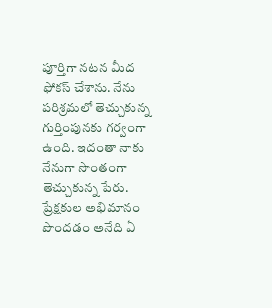పూర్తిగా నటన మీద ఫోకస్ చేశాను. నేను పరిశ్రమలో తెచ్చుకున్న గుర్తింపునకు గర్వంగా ఉంది. ఇదంతా నాకు నేనుగా సొంతంగా తెచ్చుకున్న పేరు. ప్రేక్షకుల అభిమానం పొందడం అనేది ఏ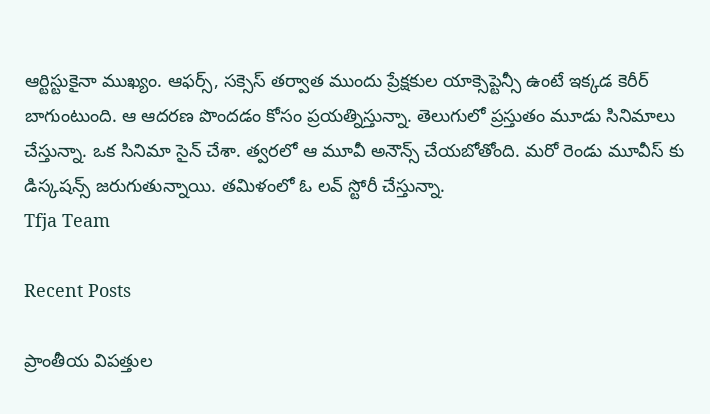ఆర్టిస్టుకైనా ముఖ్యం. ఆఫర్స్, సక్సెస్ తర్వాత ముందు ప్రేక్షకుల యాక్సెప్టెన్సీ ఉంటే ఇక్కడ కెరీర్ బాగుంటుంది. ఆ ఆదరణ పొందడం కోసం ప్రయత్నిస్తున్నా. తెలుగులో ప్రస్తుతం మూడు సినిమాలు చేస్తున్నా. ఒక సినిమా సైన్ చేశా. త్వరలో ఆ మూవీ అనౌన్స్ చేయబోతోంది. మరో రెండు మూవీస్ కు డిస్కషన్స్ జరుగుతున్నాయి. తమిళంలో ఓ లవ్ స్టోరీ చేస్తున్నా.
Tfja Team

Recent Posts

ప్రాంతీయ విపత్తుల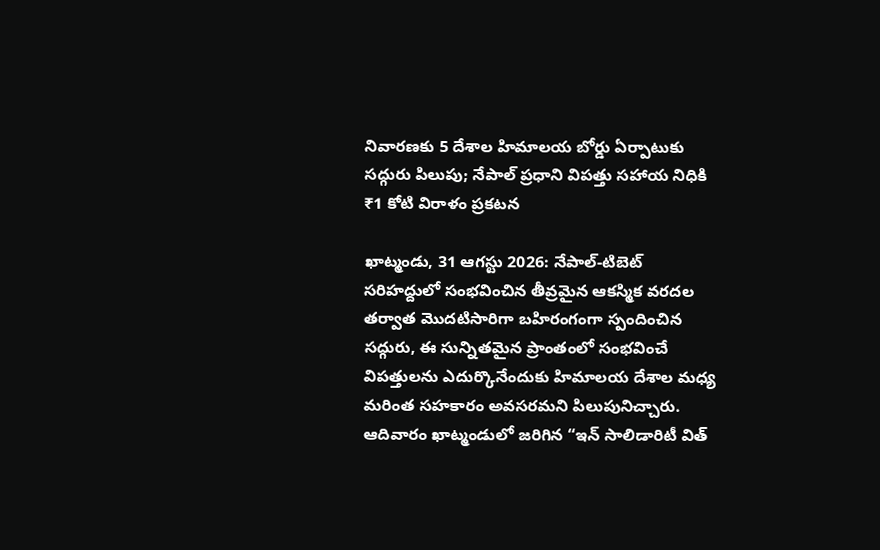నివారణకు 5 దేశాల హిమాలయ బోర్డు ఏర్పాటుకు సద్గురు పిలుపు; నేపాల్ ప్రధాని విపత్తు సహాయ నిధికి ₹1 కోటి విరాళం ప్రకటన

ఖాట్మండు, 31 ఆగస్టు 2026: నేపాల్-టిబెట్ సరిహద్దులో సంభవించిన తీవ్రమైన ఆకస్మిక వరదల తర్వాత మొదటిసారిగా బహిరంగంగా స్పందించిన సద్గురు, ఈ సున్నితమైన ప్రాంతంలో సంభవించే విపత్తులను ఎదుర్కొనేందుకు హిమాలయ దేశాల మధ్య మరింత సహకారం అవసరమని పిలుపునిచ్చారు. ఆదివారం ఖాట్మండులో జరిగిన “ఇన్ సాలిడారిటీ విత్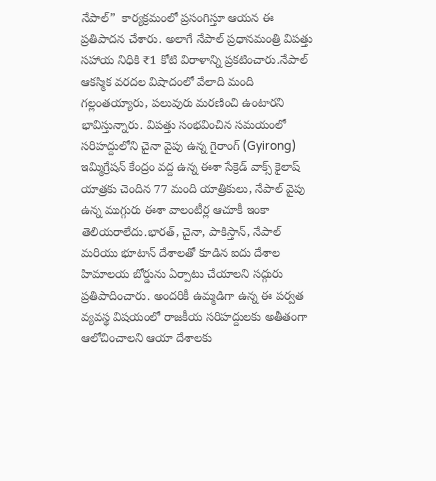నేపాల్”  కార్యక్రమంలో ప్రసంగిస్తూ ఆయన ఈ ప్రతిపాదన చేశారు. అలాగే నేపాల్ ప్రధానమంత్రి విపత్తు సహాయ నిధికి ₹1 కోటి విరాళాన్ని ప్రకటించారు.నేపాల్ ఆకస్మిక వరదల విషాదంలో వేలాది మంది గల్లంతయ్యారు, పలువురు మరణించి ఉంటారని భావిస్తున్నారు. విపత్తు సంభవించిన సమయంలో సరిహద్దులోని చైనా వైపు ఉన్న గైరాంగ్ (Gyirong) ఇమ్మిగ్రేషన్ కేంద్రం వద్ద ఉన్న ఈశా సేక్రెడ్ వాక్స్ కైలాష్ యాత్రకు చెందిన 77 మంది యాత్రికులు, నేపాల్ వైపు ఉన్న ముగ్గురు ఈశా వాలంటీర్ల ఆచూకీ ఇంకా తెలియరాలేదు.భారత్, చైనా, పాకిస్తాన్, నేపాల్ మరియు భూటాన్ దేశాలతో కూడిన ఐదు దేశాల హిమాలయ బోర్డును ఏర్పాటు చేయాలని సద్గురు ప్రతిపాదించారు. అందరికీ ఉమ్మడిగా ఉన్న ఈ పర్వత వ్యవస్థ విషయంలో రాజకీయ సరిహద్దులకు అతీతంగా ఆలోచించాలని ఆయా దేశాలకు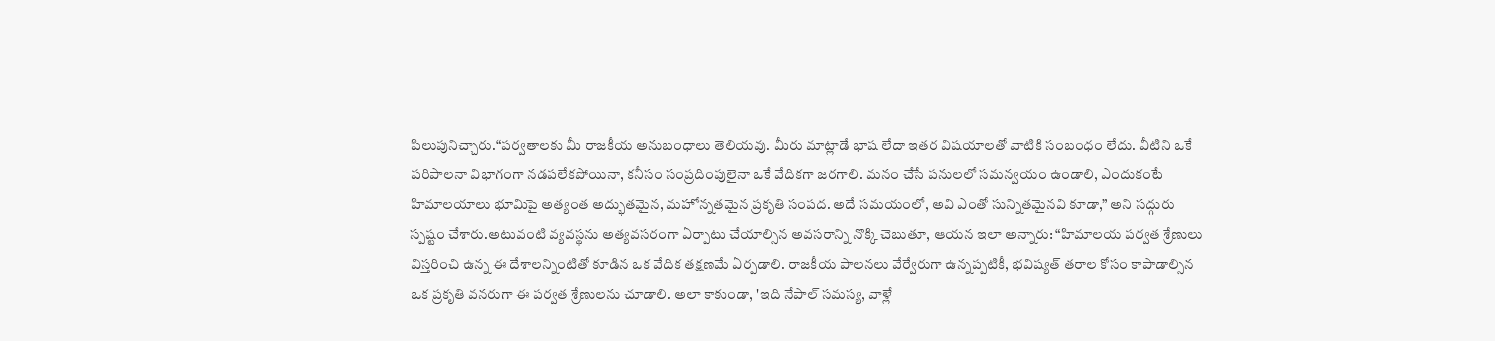పిలుపునిచ్చారు.“పర్వతాలకు మీ రాజకీయ అనుబంధాలు తెలియవు. మీరు మాట్లాడే భాష లేదా ఇతర విషయాలతో వాటికి సంబంధం లేదు. వీటిని ఒకే పరిపాలనా విభాగంగా నడపలేకపోయినా, కనీసం సంప్రదింపులైనా ఒకే వేదికగా జరగాలి. మనం చేసే పనులలో సమన్వయం ఉండాలి, ఎందుకంటే హిమాలయాలు భూమిపై అత్యంత అద్భుతమైన, మహోన్నతమైన ప్రకృతి సంపద. అదే సమయంలో, అవి ఎంతో సున్నితమైనవి కూడా,” అని సద్గురు స్పష్టం చేశారు.అటువంటి వ్యవస్థను అత్యవసరంగా ఏర్పాటు చేయాల్సిన అవసరాన్ని నొక్కి చెబుతూ, ఆయన ఇలా అన్నారు: “హిమాలయ పర్వత శ్రేణులు విస్తరించి ఉన్న ఈ దేశాలన్నింటితో కూడిన ఒక వేదిక తక్షణమే ఏర్పడాలి. రాజకీయ పాలనలు వేర్వేరుగా ఉన్నప్పటికీ, భవిష్యత్ తరాల కోసం కాపాడాల్సిన ఒక ప్రకృతి వనరుగా ఈ పర్వత శ్రేణులను చూడాలి. అలా కాకుండా, 'ఇది నేపాల్ సమస్య, వాళ్లే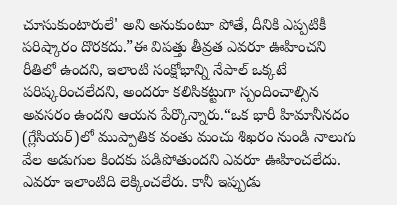చూసుకుంటారులే' అని అనుకుంటూ పోతే, దీనికి ఎప్పటికీ పరిష్కారం దొరకదు.”ఈ విపత్తు తీవ్రత ఎవరూ ఊహించని రీతిలో ఉందని, ఇలాంటి సంక్షోభాన్ని నేపాల్ ఒక్కటే పరిష్కరించలేదని, అందరూ కలిసికట్టుగా స్పందించాల్సిన అవసరం ఉందని ఆయన పేర్కొన్నారు.“ఒక భారీ హిమానీనదం (గ్లేసియర్)లో ముప్పాతిక వంతు మంచు శిఖరం నుండి నాలుగు వేల అడుగుల కిందకు పడిపోతుందని ఎవరూ ఊహించలేదు. ఎవరూ ఇలాంటిది లెక్కించలేరు. కానీ ఇప్పుడు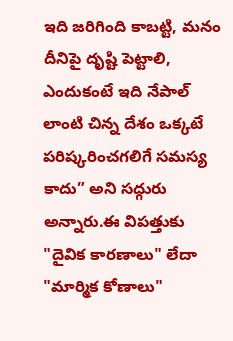ఇది జరిగింది కాబట్టి, మనం దీనిపై దృష్టి పెట్టాలి, ఎందుకంటే ఇది నేపాల్ లాంటి చిన్న దేశం ఒక్కటే పరిష్కరించగలిగే సమస్య కాదు” అని సద్గురు అన్నారు.ఈ విపత్తుకు "దైవిక కారణాలు" లేదా "మార్మిక కోణాలు"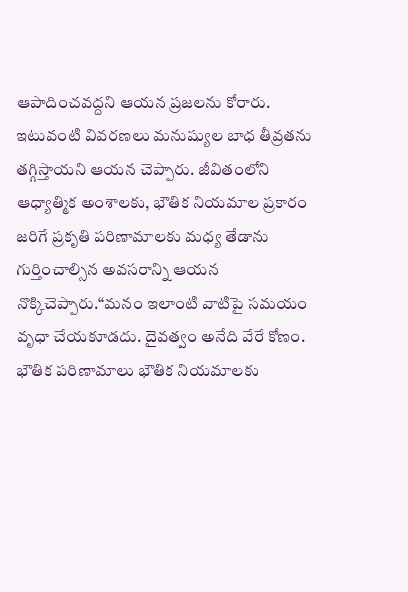ఆపాదించవద్దని ఆయన ప్రజలను కోరారు. ఇటువంటి వివరణలు మనుష్యుల బాధ తీవ్రతను తగ్గిస్తాయని ఆయన చెప్పారు. జీవితంలోని ఆధ్యాత్మిక అంశాలకు, భౌతిక నియమాల ప్రకారం జరిగే ప్రకృతి పరిణామాలకు మధ్య తేడాను గుర్తించాల్సిన అవసరాన్ని ఆయన నొక్కిచెప్పారు.“మనం ఇలాంటి వాటిపై సమయం వృధా చేయకూడదు. దైవత్వం అనేది వేరే కోణం. భౌతిక పరిణామాలు భౌతిక నియమాలకు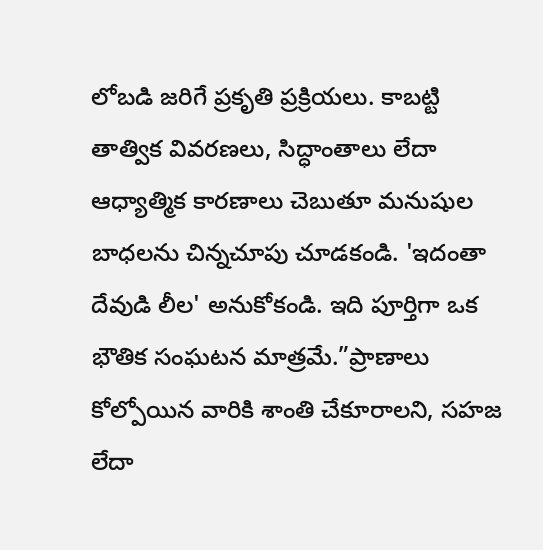లోబడి జరిగే ప్రకృతి ప్రక్రియలు. కాబట్టి తాత్విక వివరణలు, సిద్ధాంతాలు లేదా ఆధ్యాత్మిక కారణాలు చెబుతూ మనుషుల బాధలను చిన్నచూపు చూడకండి. 'ఇదంతా దేవుడి లీల' అనుకోకండి. ఇది పూర్తిగా ఒక భౌతిక సంఘటన మాత్రమే.”ప్రాణాలు కోల్పోయిన వారికి శాంతి చేకూరాలని, సహజ లేదా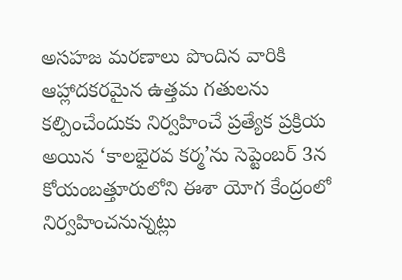అసహజ మరణాలు పొందిన వారికి ఆహ్లాదకరమైన ఉత్తమ గతులను కల్పించేందుకు నిర్వహించే ప్రత్యేక ప్రక్రియ అయిన ‘కాలభైరవ కర్మ’ను సెప్టెంబర్ 3న కోయంబత్తూరులోని ఈశా యోగ కేంద్రంలో నిర్వహించనున్నట్లు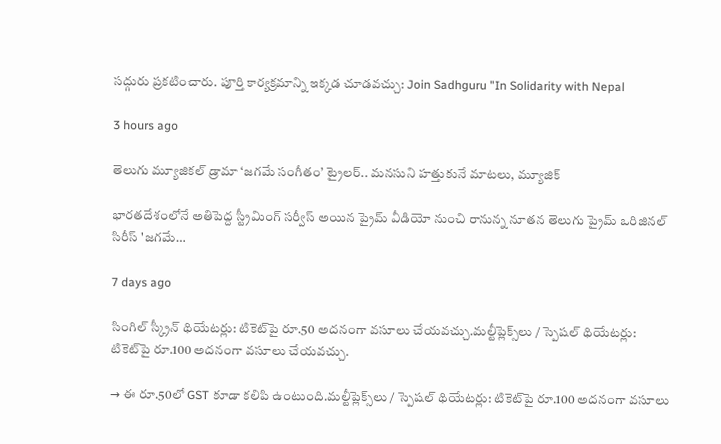సద్గురు ప్రకటించారు. పూర్తి కార్యక్రమాన్ని ఇక్కడ చూడవచ్చు: Join Sadhguru "In Solidarity with Nepal

3 hours ago

తెలుగు మ్యూజికల్ డ్రామా ‘జగమే సంగీతం’ ట్రైలర్‌.. మనసుని హత్తుకునే మాటలు, మ్యూజిక్

భారతదేశంలోనే అతిపెద్ద స్ట్రీమింగ్ సర్వీస్ అయిన ప్రైమ్ వీడియో నుంచి రానున్న నూతన తెలుగు ప్రైమ్ ఒరిజినల్ సిరీస్ 'జగమే…

7 days ago

సింగిల్ స్క్రీన్ థియేటర్లు: టికెట్‌పై రూ.50 అదనంగా వసూలు చేయవచ్చు.మల్టీప్లెక్స్‌లు / స్పెషల్ థియేటర్లు: టికెట్‌పై రూ.100 అదనంగా వసూలు చేయవచ్చు.

→ ఈ రూ.50లో GST కూడా కలిపి ఉంటుంది.మల్టీప్లెక్స్‌లు / స్పెషల్ థియేటర్లు: టికెట్‌పై రూ.100 అదనంగా వసూలు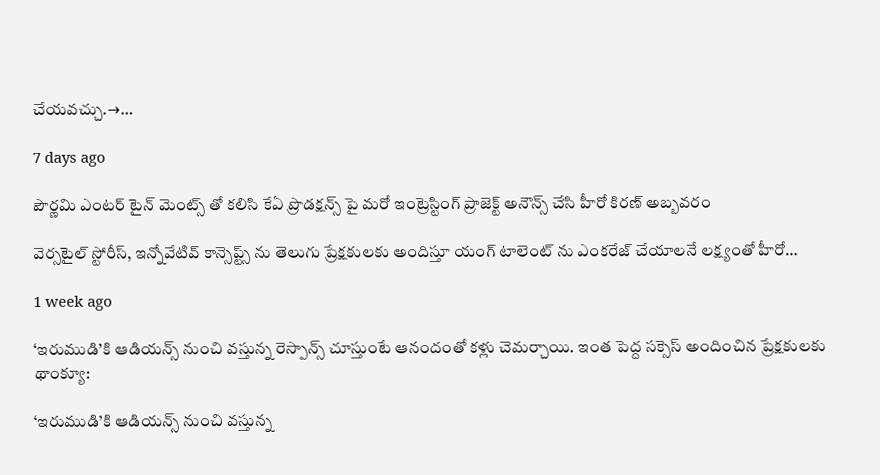చేయవచ్చు.→…

7 days ago

పౌర్ణమి ఎంటర్ టైన్ మెంట్స్ తో కలిసి కేఏ ప్రొడక్షన్స్ పై మరో ఇంట్రెస్టింగ్ ప్రాజెక్ట్ అనౌన్స్ చేసి హీరో కిరణ్ అబ్బవరం

వెర్సటైల్ స్టోరీస్, ఇన్నోవేటివ్ కాన్సెప్ట్స్ ను తెలుగు ప్రేక్షకులకు అందిస్తూ యంగ్ టాలెంట్ ను ఎంకరేజ్ చేయాలనే లక్ష్యంతో హీరో…

1 week ago

‘ఇరుముడి’కి ఆడియన్స్ నుంచి వస్తున్న రెస్పాన్స్ చూస్తుంటే ఆనందంతో కళ్లు చెమర్చాయి. ఇంత పెద్ద సక్సెస్ అందించిన ప్రేక్షకులకు థాంక్యూ:

‘ఇరుముడి’కి ఆడియన్స్ నుంచి వస్తున్న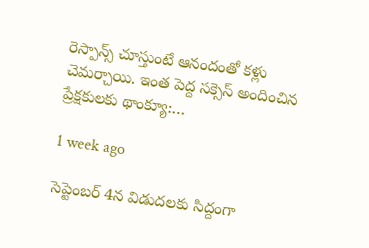రెస్పాన్స్ చూస్తుంటే ఆనందంతో కళ్లు చెమర్చాయి. ఇంత పెద్ద సక్సెస్ అందించిన ప్రేక్షకులకు థాంక్యూ:…

1 week ago

సెప్టెంబర్ 4న విడుదలకు సిద్దంగా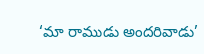‘మా రాముడు అందరివాడు’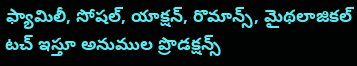ఫ్యామిలీ, సోషల్, యాక్షన్, రొమాన్స్, మైథలాజికల్ టచ్ ఇస్తూ అనుముల ప్రొడక్షన్స్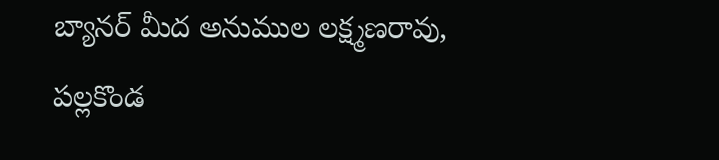బ్యానర్ మీద అనుముల లక్ష్మణరావు, పల్లకొండ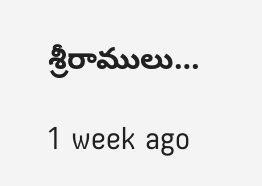శ్రీరాములు…

1 week ago